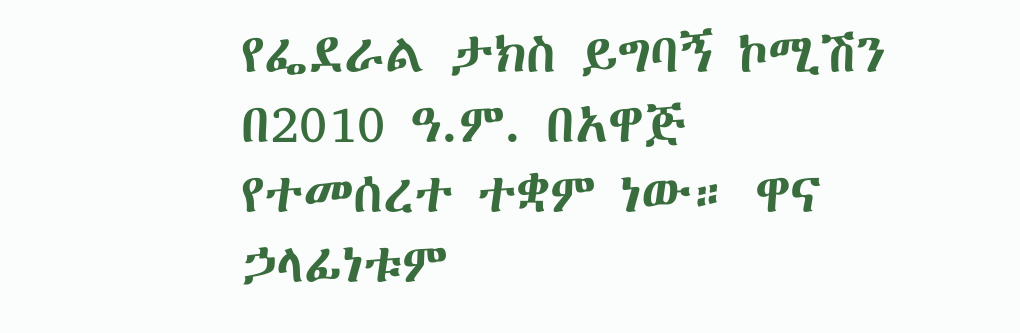የፌደራል ታክስ ይግባኝ ኮሚሽን በ2010 ዓ.ም. በአዋጅ የተመሰረተ ተቋም ነው። ዋና ኃላፊነቱም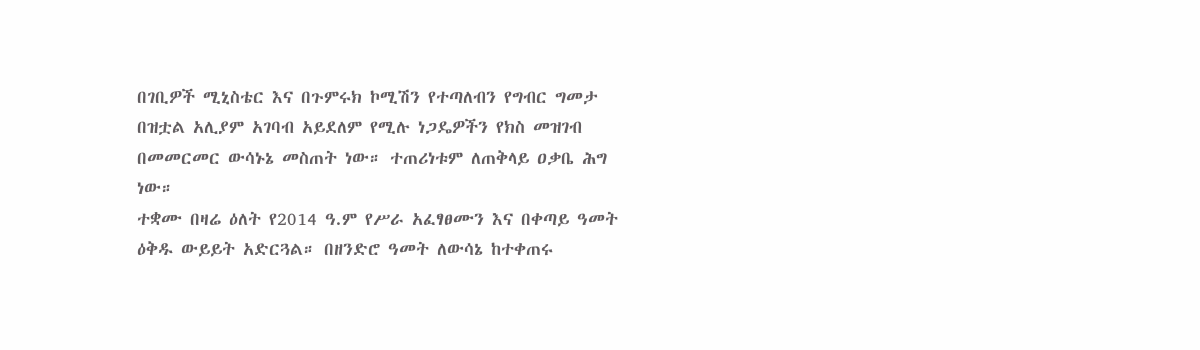በገቢዎች ሚኒስቴር እና በጉምሩክ ኮሚሽን የተጣለብን የግብር ግመታ በዝቷል አሊያም አገባብ አይደለም የሚሉ ነጋዴዎችን የክስ መዝገብ በመመርመር ውሳኑኔ መስጠት ነው። ተጠሪነቱም ለጠቅላይ ዐቃቤ ሕግ ነው።
ተቋሙ በዛሬ ዕለት የ2014 ዓ.ም የሥራ አፈፃፀሙን እና በቀጣይ ዓመት ዕቅዱ ውይይት አድርጓል። በዘንድሮ ዓመት ለውሳኔ ከተቀጠሩ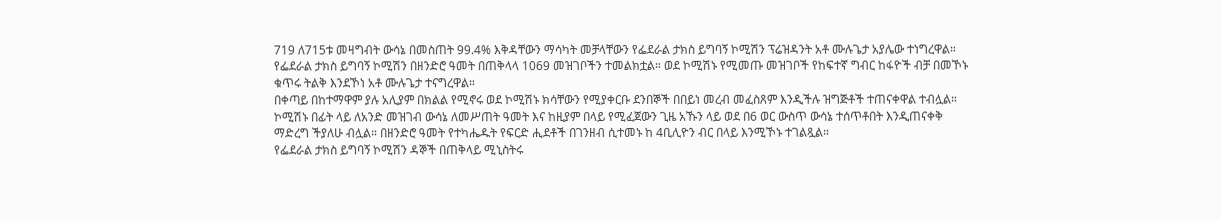719 ለ715ቱ መዛግብት ውሳኔ በመስጠት 99.4% እቅዳቸውን ማሳካት መቻላቸውን የፌደራል ታክስ ይግባኝ ኮሚሽን ፕሬዝዳንት አቶ ሙሉጌታ አያሌው ተነግረዋል።
የፌደራል ታክስ ይግባኝ ኮሚሽን በዘንድሮ ዓመት በጠቅላላ 1069 መዝገቦችን ተመልክቷል። ወደ ኮሚሽኑ የሚመጡ መዝገቦች የከፍተኛ ግብር ከፋዮች ብቻ በመኾኑ ቁጥሩ ትልቅ እንደኾነ አቶ ሙሉጌታ ተናግረዋል።
በቀጣይ በከተማዋም ያሉ አሊያም በክልል የሚኖሩ ወደ ኮሚሽኑ ክሳቸውን የሚያቀርቡ ደንበኞች በበይነ መረብ መፈስጸም እንዲችሉ ዝግጅቶች ተጠናቀዋል ተብሏል።
ኮሚሽኑ በፊት ላይ ለአንድ መዝገብ ውሳኔ ለመሥጠት ዓመት እና ከዚያም በላይ የሚፈጀውን ጊዜ አኹን ላይ ወደ በ6 ወር ውስጥ ውሳኔ ተሰጥቶበት እንዲጠናቀቅ ማድረግ ችያለሁ ብሏል። በዘንድሮ ዓመት የተካሔዱት የፍርድ ሒደቶች በገንዘብ ሲተመኑ ከ 4ቢሊዮን ብር በላይ እንሚኾኑ ተገልጿል።
የፌደራል ታክስ ይግባኝ ኮሚሽን ዳኞች በጠቅላይ ሚኒስትሩ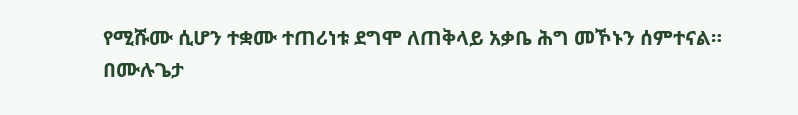የሚሹሙ ሲሆን ተቋሙ ተጠሪነቱ ደግሞ ለጠቅላይ አቃቤ ሕግ መኾኑን ሰምተናል።
በሙሉጌታ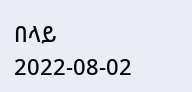በላይ
2022-08-02